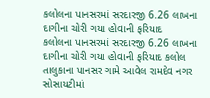કલોલના પાનસરમાં સરદારજી 6.26 લાખના દાગીના ચોરી ગયા હોવાની ફરિયાદ
કલોલના પાનસરમાં સરદારજી 6.26 લાખના દાગીના ચોરી ગયા હોવાની ફરિયાદ કલોલ તાલુકાના પાનસર ગામે આવેલ રામદેવ નગર સોસાયટીમાં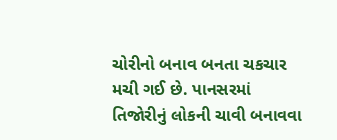ચોરીનો બનાવ બનતા ચકચાર મચી ગઈ છે. પાનસરમાં તિજોરીનું લોકની ચાવી બનાવવા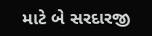માટે બે સરદારજી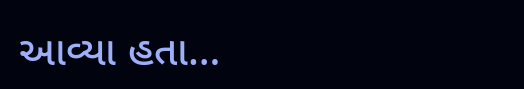આવ્યા હતા…